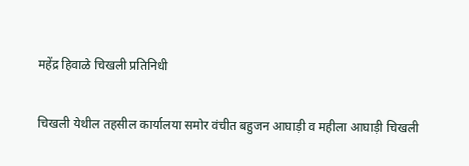महेंद्र हिवाळे चिखली प्रतिनिधी

चिखली येथील तहसील कार्यालया समोर वंचीत बहुजन आघाड़ी व महीला आघाड़ी चिखली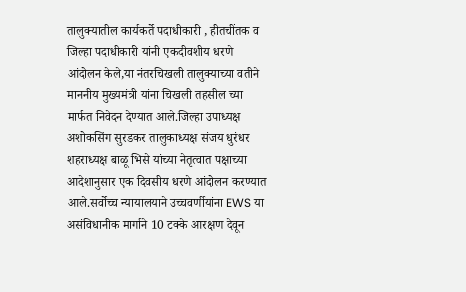तालुक्यातील कार्यकर्ते पदाधीकारी , हीतचींतक व जिल्हा पदाधीकारी यांनी एकदीवशीय धरणे आंदोलन केले,या नंतरचिखली तालुक्याच्या वतीने माननीय मुख्यमंत्री यांना चिखली तहसील च्या मार्फत निवेदन देण्यात आले.जिल्हा उपाध्यक्ष अशोकसिंग सुरडकर तालुकाध्यक्ष संजय धुरंधर शहराध्यक्ष बाळू भिसे यांच्या नेतृत्वात पक्षाच्या आदेशानुसार एक दिवसीय धरणे आंदोलन करण्यात आले.सर्वोच्च न्यायालयाने उच्चवर्णीयांना EWS या असंविधानीक मार्गाने 10 टक्के आरक्षण देवून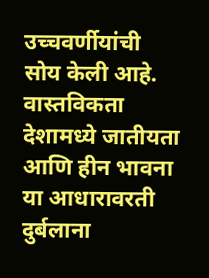उच्चवर्णीयांची सोय केली आहे. वास्तविकता देशामध्ये जातीयता आणि हीन भावना या आधारावरती दुर्बलाना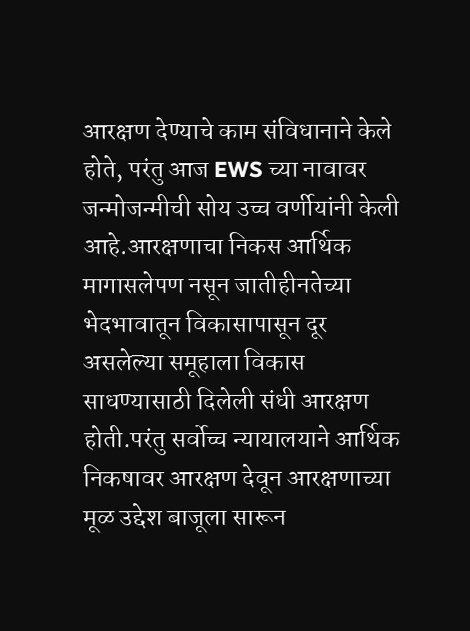आरक्षण देण्याचे काम संविधानाने केले होते, परंतु आज EWS च्या नावावर जन्मोजन्मीची सोय उच्च वर्णीयांनी केली आहे.आरक्षणाचा निकस आर्थिक मागासलेपण नसून जातीहीनतेच्या भेदभावातून विकासापासून दूर असलेल्या समूहाला विकास साधण्यासाठी दिलेली संधी आरक्षण होती.परंतु सर्वोच्च न्यायालयाने आर्थिक निकषावर आरक्षण देवून आरक्षणाच्या मूळ उद्देश बाजूला सारून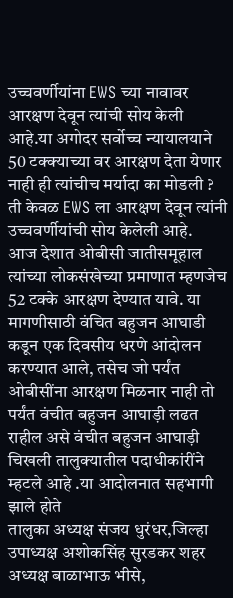उच्चवर्णीयांना EWS च्या नावावर आरक्षण देवून त्यांची सोय केली आहे.या अगोदर सर्वोच्च न्यायालयाने 50 टक्क्याच्या वर आरक्षण देता येणार नाही ही त्यांचीच मर्यादा का मोडली ? ती केवळ EWS ला आरक्षण देवून त्यांनी उच्चवर्णीयांची सोय केलेली आहे.
आज देशात ओबीसी जातीसमूहाल त्यांच्या लोकसंखेच्या प्रमाणात म्हणजेच 52 टक्के आरक्षण देण्यात यावे. या मागणीसाठी वंचित बहुजन आघाडी कडून एक दिवसीय धरणे आंदोलन करण्यात आले, तसेच जो पर्यंत ओबीसींना आरक्षण मिळनार नाही तो पर्यंत वंचीत बहुजन आघाड़ी लढत राहील असे वंचीत बहुजन आघाड़ी चिखली तालुक्यातील पदाधीकांरींने म्हटले आहे .या आदोलनात सहभागी झाले होते
तालुका अध्यक्ष संजय धुरंधर,जिल्हा उपाध्यक्ष अशोकसिंह सुरडकर शहर अध्यक्ष बाळाभाऊ भीसे,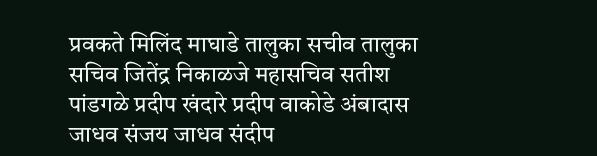प्रवकते मिलिंद माघाडे तालुका सचीव तालुका सचिव जितेंद्र निकाळजे महासचिव सतीश पांडगळे प्रदीप खंदारे प्रदीप वाकोडे अंबादास जाधव संजय जाधव संदीप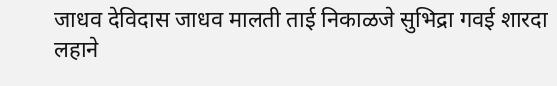जाधव देविदास जाधव मालती ताई निकाळजे सुभिद्रा गवई शारदा लहाने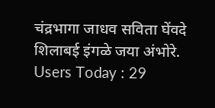चंद्रभागा जाधव सविता घेंवदे शिलाबई इंगळे जया अंभोरे.
Users Today : 29